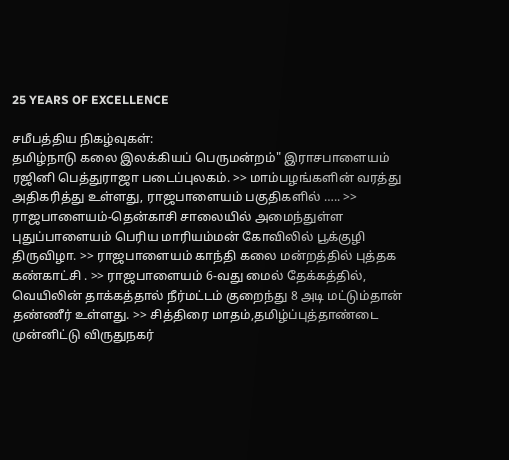25 YEARS OF EXCELLENCE

சமீபத்திய நிகழ்வுகள்:
தமிழ்நாடு கலை இலக்கியப் பெருமன்றம்" இராசபாளையம் ரஜினி பெத்துராஜா படைப்புலகம். >> மாம்பழங்களின் வரத்து அதிகரித்து உள்ளது, ராஜபாளையம் பகுதிகளில் ….. >> ராஜபாளையம்-தென்காசி சாலையில் அமைந்துள்ள புதுப்பாளையம் பெரிய மாரியம்மன் கோவிலில் பூக்குழி திருவிழா. >> ராஜபாளையம் காந்தி கலை மன்றத்தில் புத்தக கண்காட்சி . >> ராஜபாளையம் 6-வது மைல் தேக்கத்தில், வெயிலின் தாக்கத்தால் நீர்மட்டம் குறைந்து 8 அடி மட்டும்தான் தண்ணீர் உள்ளது. >> சித்திரை மாதம்,தமிழ்ப்புத்தாண்டை முன்னிட்டு விருதுநகர்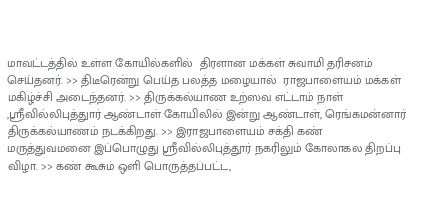மாவட்டத்தில் உள்ள கோயில்களில்  திரளான மக்கள் சுவாமி தரிசனம் செய்தனர். >> திடீரென்று பெய்த பலத்த மழையால்  ராஜபாளையம் மக்கள் மகிழ்ச்சி அடைந்தனர். >> திருக்கல்யாண உற்ஸவ எட்டாம் நாள் ,ஸ்ரீவில்லிபுத்துார் ஆண்டாள் கோயிலில் இன்று ஆண்டாள், ரெங்கமன்னார் திருக்கல்யாணம் நடக்கிறது. >> இராஜபாளையம் சக்தி கண் மருத்துவமனை இப்பொழுது ஸ்ரீவில்லிபுத்தூர் நகரிலும் கோலாகல திறப்பு விழா. >> கண் கூசும் ஒளி பொருத்தப்பட்ட,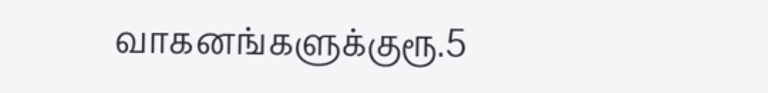வாகனங்களுக்குரூ.5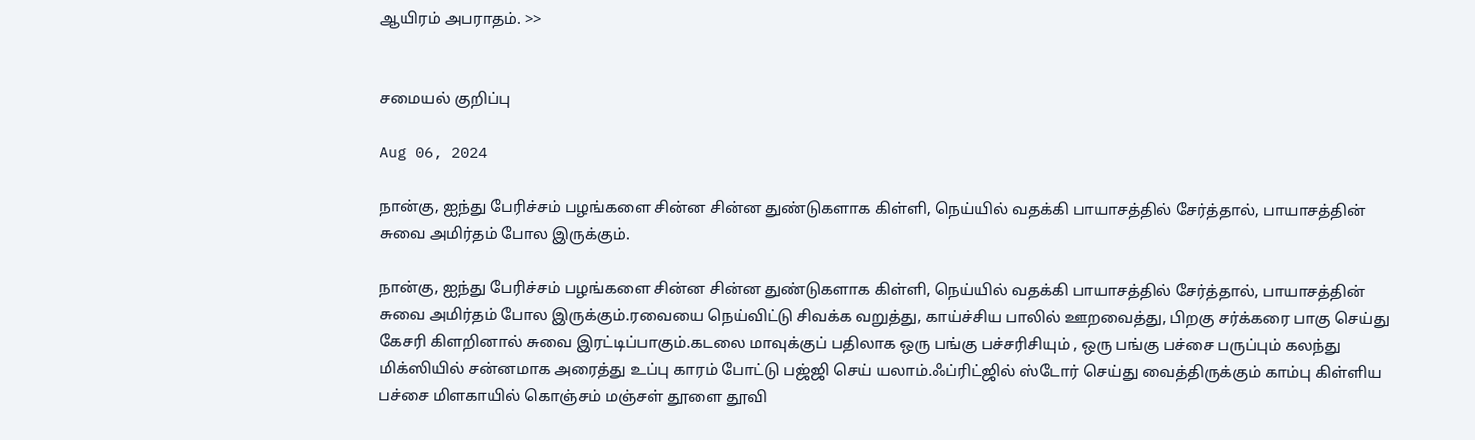ஆயிரம் அபராதம். >>


சமையல் குறிப்பு

Aug 06, 2024

நான்கு, ஐந்து பேரிச்சம் பழங்களை சின்ன சின்ன துண்டுகளாக கிள்ளி, நெய்யில் வதக்கி பாயாசத்தில் சேர்த்தால், பாயாசத்தின் சுவை அமிர்தம் போல இருக்கும்.

நான்கு, ஐந்து பேரிச்சம் பழங்களை சின்ன சின்ன துண்டுகளாக கிள்ளி, நெய்யில் வதக்கி பாயாசத்தில் சேர்த்தால், பாயாசத்தின் சுவை அமிர்தம் போல இருக்கும்.ரவையை நெய்விட்டு சிவக்க வறுத்து, காய்ச்சிய பாலில் ஊறவைத்து, பிறகு சர்க்கரை பாகு செய்து கேசரி கிளறினால் சுவை இரட்டிப்பாகும்.கடலை மாவுக்குப் பதிலாக ஒரு பங்கு பச்சரிசியும் , ஒரு பங்கு பச்சை பருப்பும் கலந்து மிக்ஸியில் சன்னமாக அரைத்து உப்பு காரம் போட்டு பஜ்ஜி செய் யலாம்.ஃப்ரிட்ஜில் ஸ்டோர் செய்து வைத்திருக்கும் காம்பு கிள்ளிய பச்சை மிளகாயில் கொஞ்சம் மஞ்சள் தூளை தூவி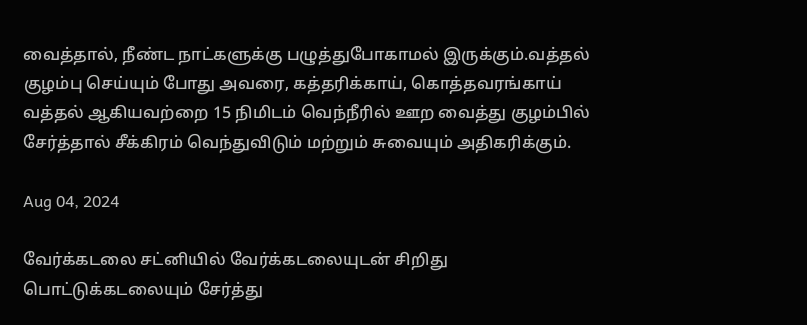வைத்தால், நீண்ட நாட்களுக்கு பழுத்துபோகாமல் இருக்கும்.வத்தல் குழம்பு செய்யும் போது அவரை, கத்தரிக்காய், கொத்தவரங்காய் வத்தல் ஆகியவற்றை 15 நிமிடம் வெந்நீரில் ஊற வைத்து குழம்பில் சேர்த்தால் சீக்கிரம் வெந்துவிடும் மற்றும் சுவையும் அதிகரிக்கும்.

Aug 04, 2024

வேர்க்கடலை சட்னியில் வேர்க்கடலையுடன் சிறிது  பொட்டுக்கடலையும் சேர்த்து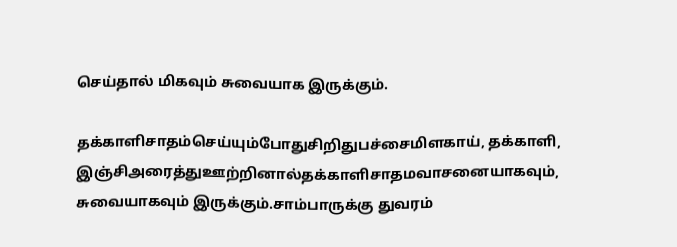செய்தால் மிகவும் சுவையாக இருக்கும்.

தக்காளிசாதம்செய்யும்போதுசிறிதுபச்சைமிளகாய், தக்காளி, இஞ்சிஅரைத்துஊற்றினால்தக்காளிசாதமவாசனையாகவும், சுவையாகவும் இருக்கும்.சாம்பாருக்கு துவரம்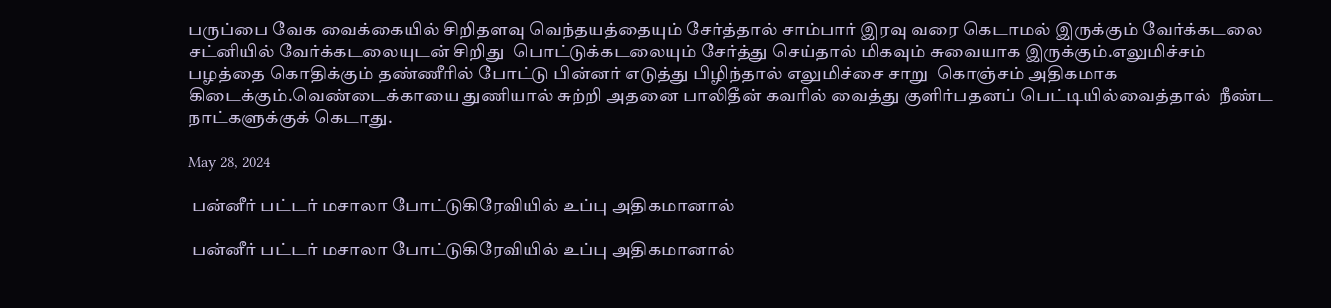பருப்பை வேக வைக்கையில் சிறிதளவு வெந்தயத்தையும் சேர்த்தால் சாம்பார் இரவு வரை கெடாமல் இருக்கும் வேர்க்கடலை சட்னியில் வேர்க்கடலையுடன் சிறிது  பொட்டுக்கடலையும் சேர்த்து செய்தால் மிகவும் சுவையாக இருக்கும்.எலுமிச்சம் பழத்தை கொதிக்கும் தண்ணீரில் போட்டு பின்னர் எடுத்து பிழிந்தால் எலுமிச்சை சாறு  கொஞ்சம் அதிகமாக கிடைக்கும்.வெண்டைக்காயை துணியால் சுற்றி அதனை பாலிதீன் கவரில் வைத்து குளிர்பதனப் பெட்டியில்வைத்தால்  நீண்ட நாட்களுக்குக் கெடாது.

May 28, 2024

 பன்னீர் பட்டர் மசாலா போட்டுகிரேவியில் உப்பு அதிகமானால்

 பன்னீர் பட்டர் மசாலா போட்டுகிரேவியில் உப்பு அதிகமானால்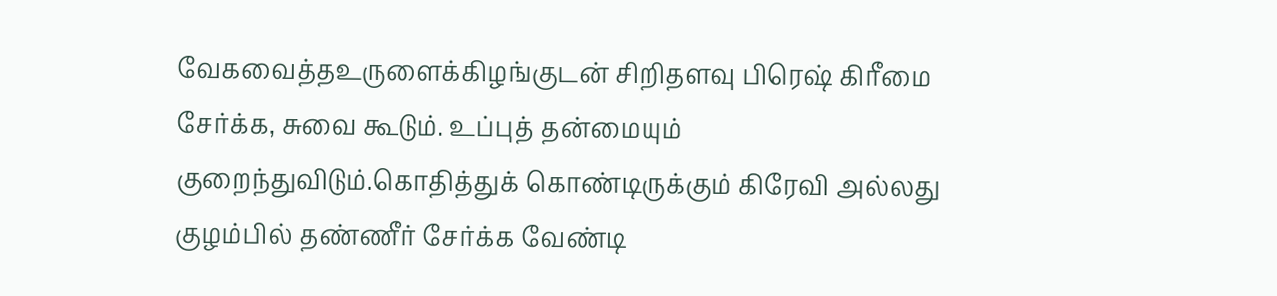வேகவைத்தஉருளைக்கிழங்குடன் சிறிதளவு பிரெஷ் கிரீமை சேர்க்க, சுவை கூடும். உப்புத் தன்மையும் குறைந்துவிடும்.கொதித்துக் கொண்டிருக்கும் கிரேவி அல்லது குழம்பில் தண்ணீர் சேர்க்க வேண்டி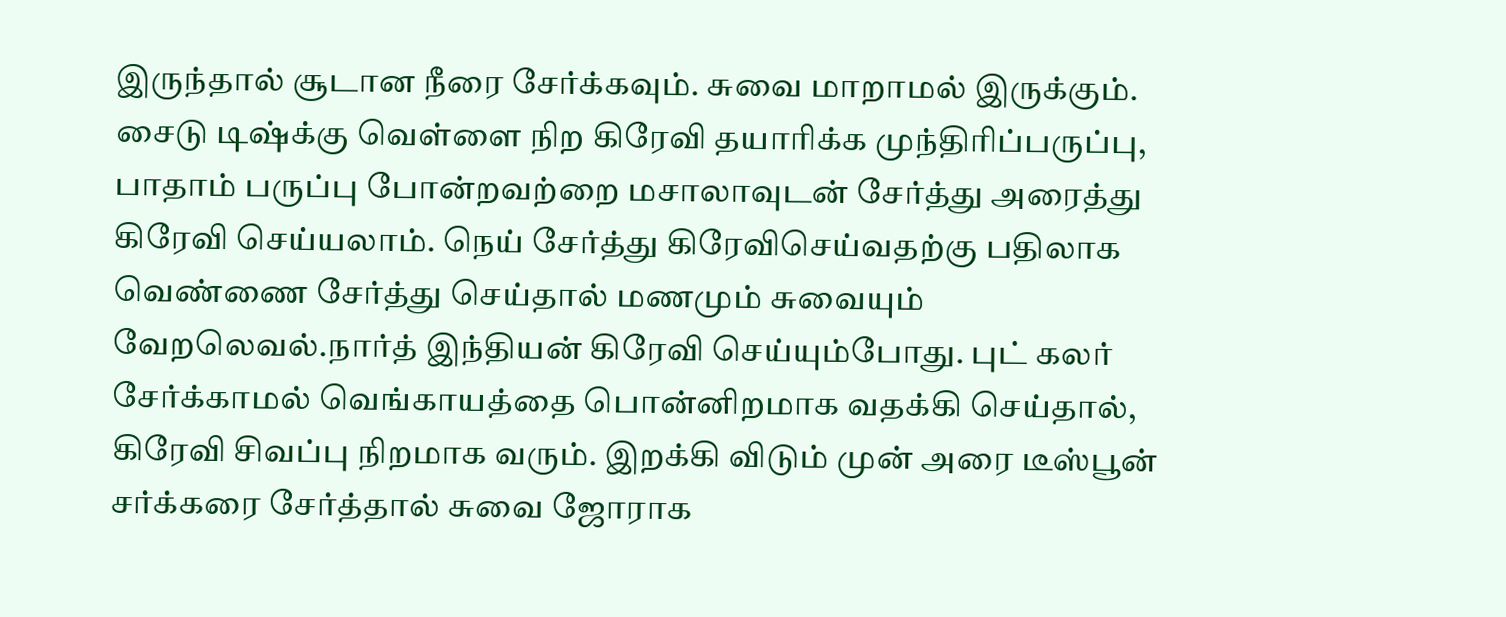இருந்தால் சூடான நீரை சேர்க்கவும். சுவை மாறாமல் இருக்கும். சைடு டிஷ்க்கு வெள்ளை நிற கிரேவி தயாரிக்க முந்திரிப்பருப்பு, பாதாம் பருப்பு போன்றவற்றை மசாலாவுடன் சேர்த்து அரைத்து கிரேவி செய்யலாம். நெய் சேர்த்து கிரேவிசெய்வதற்கு பதிலாக வெண்ணை சேர்த்து செய்தால் மணமும் சுவையும் வேறலெவல்.நார்த் இந்தியன் கிரேவி செய்யும்போது. புட் கலர் சேர்க்காமல் வெங்காயத்தை பொன்னிறமாக வதக்கி செய்தால், கிரேவி சிவப்பு நிறமாக வரும். இறக்கி விடும் முன் அரை டீஸ்பூன் சர்க்கரை சேர்த்தால் சுவை ஜோராக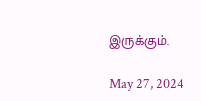இருக்கும்.

May 27, 2024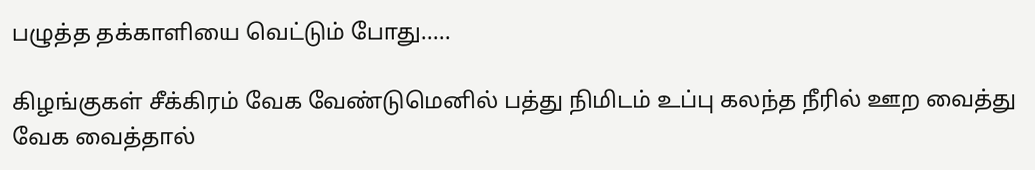பழுத்த தக்காளியை வெட்டும் போது.....

கிழங்குகள் சீக்கிரம் வேக வேண்டுமெனில் பத்து நிமிடம் உப்பு கலந்த நீரில் ஊற வைத்து வேக வைத்தால்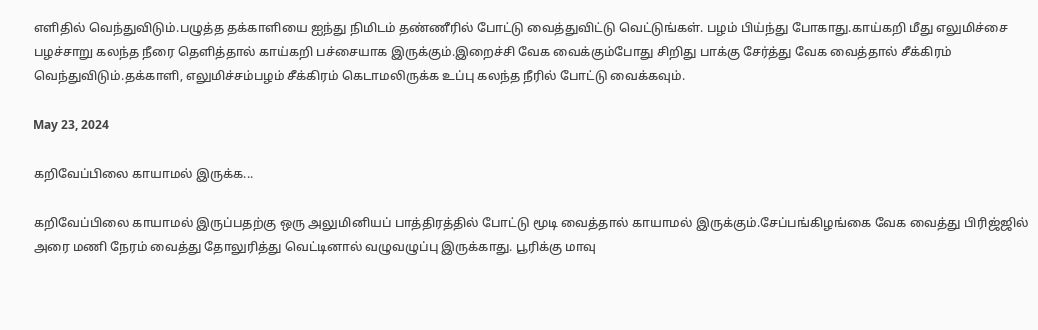எளிதில் வெந்துவிடும்.பழுத்த தக்காளியை ஐந்து நிமிடம் தண்ணீரில் போட்டு வைத்துவிட்டு வெட்டுங்கள். பழம் பிய்ந்து போகாது.காய்கறி மீது எலுமிச்சை பழச்சாறு கலந்த நீரை தெளித்தால் காய்கறி பச்சையாக இருக்கும்.இறைச்சி வேக வைக்கும்போது சிறிது பாக்கு சேர்த்து வேக வைத்தால் சீக்கிரம் வெந்துவிடும்.தக்காளி, எலுமிச்சம்பழம் சீக்கிரம் கெடாமலிருக்க உப்பு கலந்த நீரில் போட்டு வைக்கவும்.

May 23, 2024

கறிவேப்பிலை காயாமல் இருக்க...

கறிவேப்பிலை காயாமல் இருப்பதற்கு ஒரு அலுமினியப் பாத்திரத்தில் போட்டு மூடி வைத்தால் காயாமல் இருக்கும்.சேப்பங்கிழங்கை வேக வைத்து பிரிஜ்ஜில் அரை மணி நேரம் வைத்து தோலுரித்து வெட்டினால் வழுவழுப்பு இருக்காது. பூரிக்கு மாவு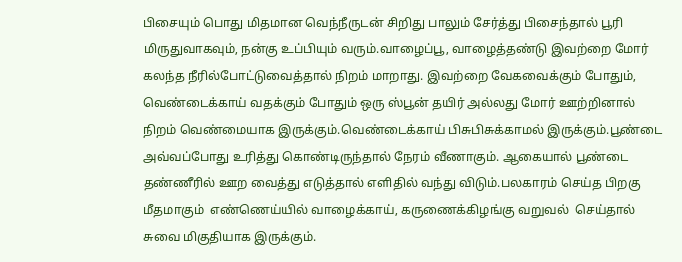பிசையும் பொது மிதமான வெந்நீருடன் சிறிது பாலும் சேர்த்து பிசைந்தால் பூரி மிருதுவாகவும், நன்கு உப்பியும் வரும்.வாழைப்பூ, வாழைத்தண்டு இவற்றை மோர் கலந்த நீரில்போட்டுவைத்தால் நிறம் மாறாது. இவற்றை வேகவைக்கும் போதும், வெண்டைக்காய் வதக்கும் போதும் ஒரு ஸ்பூன் தயிர் அல்லது மோர் ஊற்றினால் நிறம் வெண்மையாக இருக்கும்.வெண்டைக்காய் பிசுபிசுக்காமல் இருக்கும்.பூண்டை அவ்வப்போது உரித்து கொண்டிருந்தால் நேரம் வீணாகும். ஆகையால் பூண்டை தண்ணீரில் ஊற வைத்து எடுத்தால் எளிதில் வந்து விடும்.பலகாரம் செய்த பிறகு மீதமாகும்  எண்ணெய்யில் வாழைக்காய், கருணைக்கிழங்கு வறுவல்  செய்தால் சுவை மிகுதியாக இருக்கும்.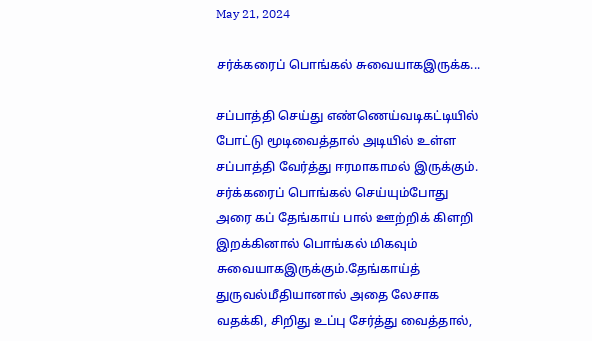May 21, 2024

சர்க்கரைப் பொங்கல் சுவையாகஇருக்க...

சப்பாத்தி செய்து எண்ணெய்வடிகட்டியில் போட்டு மூடிவைத்தால் அடியில் உள்ள சப்பாத்தி வேர்த்து ஈரமாகாமல் இருக்கும். சர்க்கரைப் பொங்கல் செய்யும்போது அரை கப் தேங்காய் பால் ஊற்றிக் கிளறி இறக்கினால் பொங்கல் மிகவும் சுவையாகஇருக்கும்.தேங்காய்த் துருவல்மீதியானால் அதை லேசாக வதக்கி, சிறிது உப்பு சேர்த்து வைத்தால்,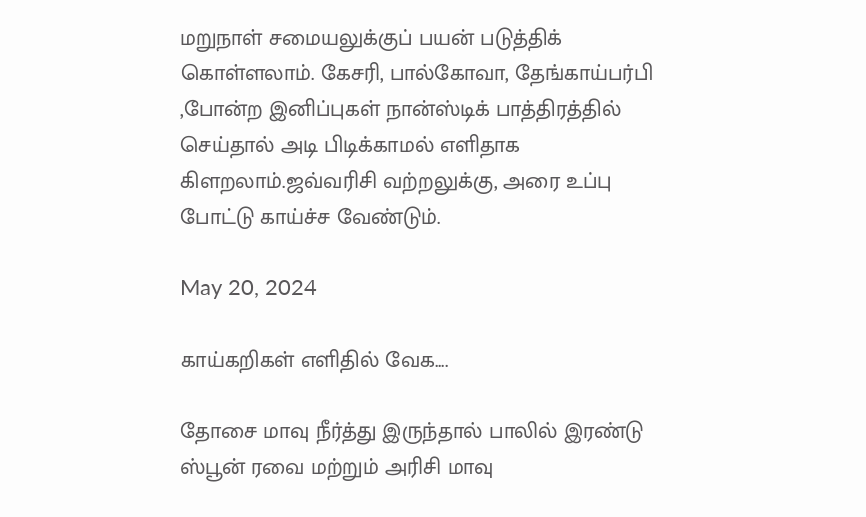மறுநாள் சமையலுக்குப் பயன் படுத்திக் கொள்ளலாம். கேசரி, பால்கோவா, தேங்காய்பர்பி ,போன்ற இனிப்புகள் நான்ஸ்டிக் பாத்திரத்தில் செய்தால் அடி பிடிக்காமல் எளிதாக கிளறலாம்.ஜவ்வரிசி வற்றலுக்கு, அரை உப்பு போட்டு காய்ச்ச வேண்டும்.

May 20, 2024

காய்கறிகள் எளிதில் வேக....

தோசை மாவு நீர்த்து இருந்தால் பாலில் இரண்டு ஸ்பூன் ரவை மற்றும் அரிசி மாவு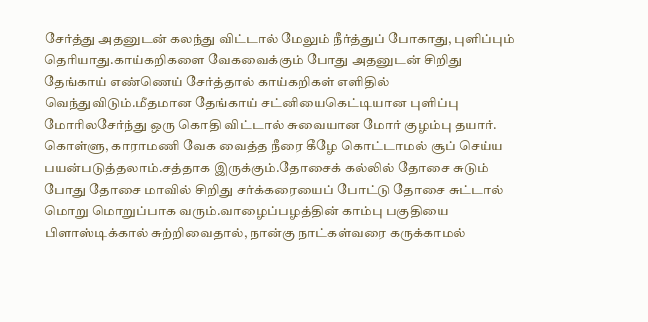சேர்த்து அதனுடன் கலந்து விட்டால் மேலும் நீர்த்துப் போகாது, புளிப்பும் தெரியாது.காய்கறிகளை வேகவைக்கும் போது அதனுடன் சிறிது தேங்காய் எண்ணெய் சேர்த்தால் காய்கறிகள் எளிதில் வெந்துவிடும்.மீதமான தேங்காய் சட்னியைகெட்டியான புளிப்பு மோரிலசேர்ந்து ஒரு கொதி விட்டால் சுவையான மோர் குழம்பு தயார். கொள்ளு, காராமணி வேக வைத்த நீரை கீழே கொட்டாமல் சூப் செய்ய பயன்படுத்தலாம்.சத்தாக இருக்கும்.தோசைக் கல்லில் தோசை சுடும் போது தோசை மாவில் சிறிது சர்க்கரையைப் போட்டு தோசை சுட்டால் மொறு மொறுப்பாக வரும்.வாழைப்பழத்தின் காம்பு பகுதியை பிளாஸ்டிக்கால் சுற்றிவைதால், நான்கு நாட்கள்வரை கருக்காமல்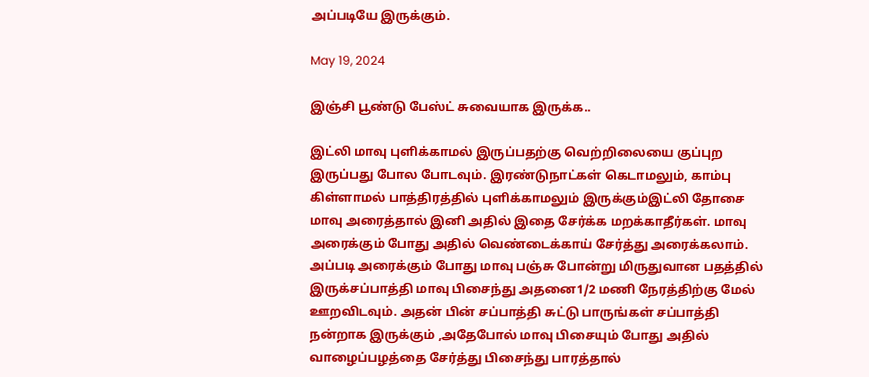அப்படியே இருக்கும்.

May 19, 2024

இஞ்சி பூண்டு பேஸ்ட் சுவையாக இருக்க..

இட்லி மாவு புளிக்காமல் இருப்பதற்கு வெற்றிலையை குப்புற இருப்பது போல போடவும். இரண்டுநாட்கள் கெடாமலும், காம்பு கிள்ளாமல் பாத்திரத்தில் புளிக்காமலும் இருக்கும்இட்லி தோசை மாவு அரைத்தால் இனி அதில் இதை சேர்க்க மறக்காதீர்கள். மாவு அரைக்கும் போது அதில் வெண்டைக்காய் சேர்த்து அரைக்கலாம். அப்படி அரைக்கும் போது மாவு பஞ்சு போன்று மிருதுவான பதத்தில் இருக்சப்பாத்தி மாவு பிசைந்து அதனை1/2 மணி நேரத்திற்கு மேல் ஊறவிடவும். அதன் பின் சப்பாத்தி சுட்டு பாருங்கள் சப்பாத்தி நன்றாக இருக்கும் ,அதேபோல் மாவு பிசையும் போது அதில் வாழைப்பழத்தை சேர்த்து பிசைந்து பாரத்தால்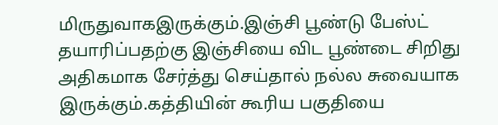மிருதுவாகஇருக்கும்.இஞ்சி பூண்டு பேஸ்ட் தயாரிப்பதற்கு இஞ்சியை விட பூண்டை சிறிது அதிகமாக சேர்த்து செய்தால் நல்ல சுவையாக இருக்கும்.கத்தியின் கூரிய பகுதியை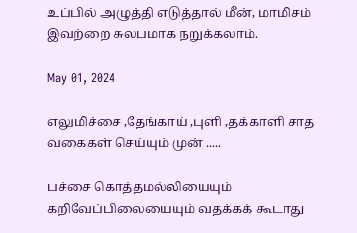உப்பில் அழுத்தி எடுத்தால் மீன், மாமிசம் இவற்றை சுலபமாக நறுக்கலாம்.

May 01, 2024

எலுமிச்சை ,தேங்காய் ,புளி ,தக்காளி சாத வகைகள் செய்யும் முன் .....

பச்சை கொத்தமல்லியையும் கறிவேப்பிலையையும் வதக்கக் கூடாது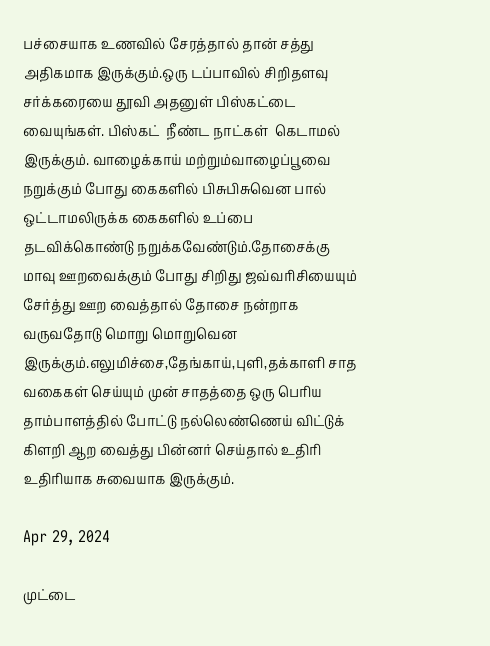பச்சையாக உணவில் சேரத்தால் தான் சத்து அதிகமாக இருக்கும்.ஒரு டப்பாவில் சிறிதளவு சர்க்கரையை தூவி அதனுள் பிஸ்கட்டை வையுங்கள். பிஸ்கட்  நீண்ட நாட்கள்  கெடாமல் இருக்கும். வாழைக்காய் மற்றும்வாழைப்பூவை நறுக்கும் போது கைகளில் பிசுபிசுவென பால் ஒட்டாமலிருக்க கைகளில் உப்பை தடவிக்கொண்டு நறுக்கவேண்டும்.தோசைக்கு மாவு ஊறவைக்கும் போது சிறிது ஜவ்வரிசியையும் சேர்த்து ஊற வைத்தால் தோசை நன்றாக வருவதோடு மொறு மொறுவென இருக்கும்.எலுமிச்சை,தேங்காய்,புளி,தக்காளி சாத வகைகள் செய்யும் முன் சாதத்தை ஒரு பெரிய தாம்பாளத்தில் போட்டு நல்லெண்ணெய் விட்டுக் கிளறி ஆற வைத்து பின்னர் செய்தால் உதிரி உதிரியாக சுவையாக இருக்கும்.

Apr 29, 2024

முட்டை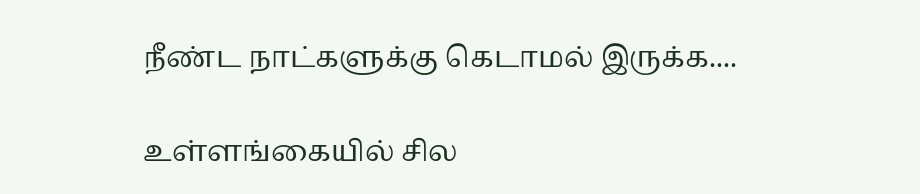நீண்ட நாட்களுக்கு கெடாமல் இருக்க....

உள்ளங்கையில் சில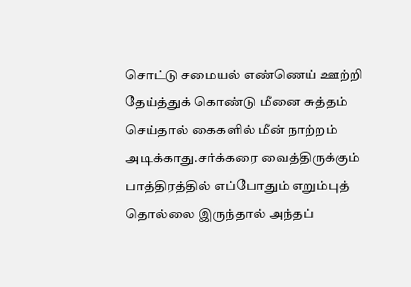சொட்டு சமையல் எண்ணெய் ஊற்றி தேய்த்துக் கொண்டு மீனை சுத்தம் செய்தால் கைகளில் மீன் நாற்றம் அடிக்காது.சர்க்கரை வைத்திருக்கும் பாத்திரத்தில் எப்போதும் எறும்புத் தொல்லை இருந்தால் அந்தப்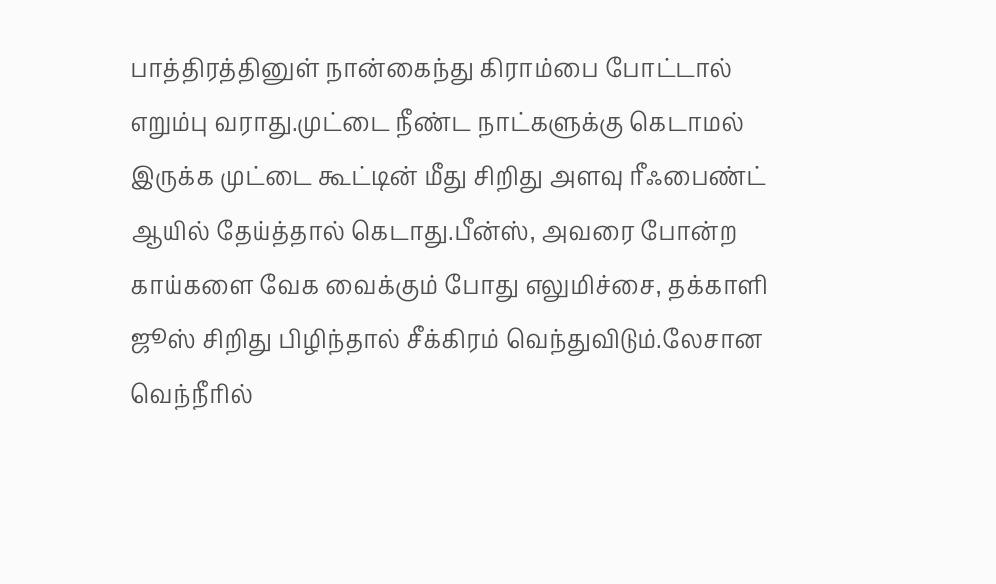பாத்திரத்தினுள் நான்கைந்து கிராம்பை போட்டால் எறும்பு வராது.முட்டை நீண்ட நாட்களுக்கு கெடாமல் இருக்க முட்டை கூட்டின் மீது சிறிது அளவு ரீஃபைண்ட் ஆயில் தேய்த்தால் கெடாது.பீன்ஸ், அவரை போன்ற காய்களை வேக வைக்கும் போது எலுமிச்சை, தக்காளி ஜூஸ் சிறிது பிழிந்தால் சீக்கிரம் வெந்துவிடும்.லேசான வெந்நீரில்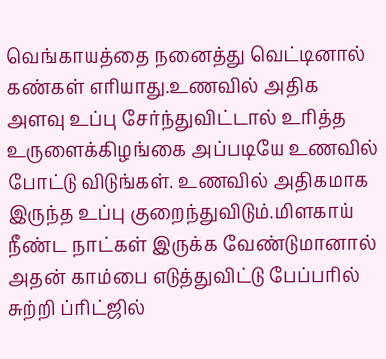வெங்காயத்தை நனைத்து வெட்டினால் கண்கள் எரியாது.உணவில் அதிக அளவு உப்பு சேர்ந்துவிட்டால் உரித்த உருளைக்கிழங்கை அப்படியே உணவில் போட்டு விடுங்கள். உணவில் அதிகமாக இருந்த உப்பு குறைந்துவிடும்.மிளகாய் நீண்ட நாட்கள் இருக்க வேண்டுமானால் அதன் காம்பை எடுத்துவிட்டு பேப்பரில் சுற்றி ப்ரிட்ஜில்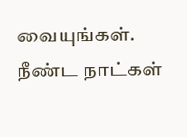வையுங்கள். நீண்ட நாட்கள்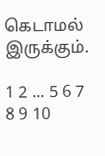கெடாமல் இருக்கும்.

1 2 ... 5 6 7 8 9 10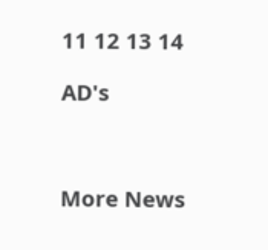11 12 13 14

AD's



More News